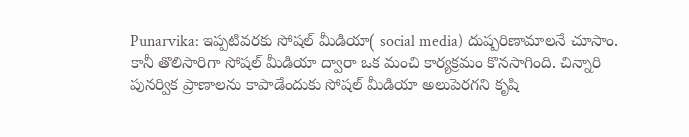Punarvika: ఇప్పటివరకు సోషల్ మీడియా( social media) దుష్పరిణామాలనే చూసాం. కానీ తొలిసారిగా సోషల్ మీడియా ద్వారా ఒక మంచి కార్యక్రమం కొనసాగింది. చిన్నారి పునర్విక ప్రాణాలను కాపాడేందుకు సోషల్ మీడియా అలుపెరగని కృషి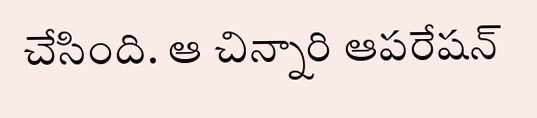చేసింది. ఆ చిన్నారి ఆపరేషన్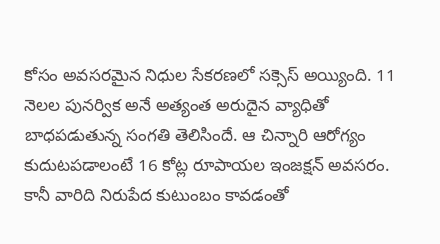కోసం అవసరమైన నిధుల సేకరణలో సక్సెస్ అయ్యింది. 11 నెలల పునర్విక అనే అత్యంత అరుదైన వ్యాధితో బాధపడుతున్న సంగతి తెలిసిందే. ఆ చిన్నారి ఆరోగ్యం కుదుటపడాలంటే 16 కోట్ల రూపాయల ఇంజక్షన్ అవసరం. కానీ వారిది నిరుపేద కుటుంబం కావడంతో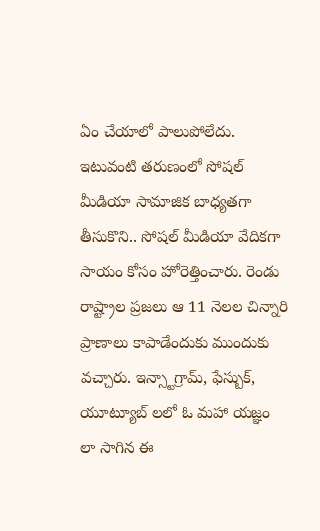ఏం చేయాలో పాలుపోలేదు. ఇటువంటి తరుణంలో సోషల్ మీడియా సామాజిక బాధ్యతగా తీసుకొని.. సోషల్ మీడియా వేదికగా సాయం కోసం హోరెత్తించారు. రెండు రాష్ట్రాల ప్రజలు ఆ 11 నెలల చిన్నారి ప్రాణాలు కాపాడేందుకు ముందుకు వచ్చారు. ఇన్స్టాగ్రామ్, ఫేస్బుక్, యూట్యూబ్ లలో ఓ మహా యజ్ఞం లా సాగిన ఈ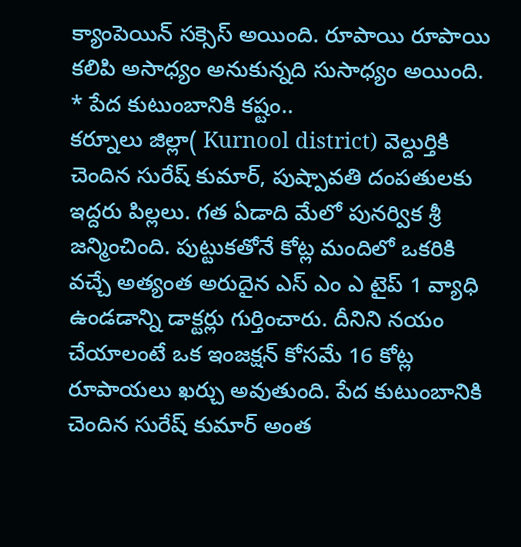క్యాంపెయిన్ సక్సెస్ అయింది. రూపాయి రూపాయి కలిపి అసాధ్యం అనుకున్నది సుసాధ్యం అయింది.
* పేద కుటుంబానికి కష్టం..
కర్నూలు జిల్లా( Kurnool district) వెల్దుర్తికి చెందిన సురేష్ కుమార్, పుష్పావతి దంపతులకు ఇద్దరు పిల్లలు. గత ఏడాది మేలో పునర్విక శ్రీ జన్మించింది. పుట్టుకతోనే కోట్ల మందిలో ఒకరికి వచ్చే అత్యంత అరుదైన ఎస్ ఎం ఎ టైప్ 1 వ్యాధి ఉండడాన్ని డాక్టర్లు గుర్తించారు. దీనిని నయం చేయాలంటే ఒక ఇంజక్షన్ కోసమే 16 కోట్ల రూపాయలు ఖర్చు అవుతుంది. పేద కుటుంబానికి చెందిన సురేష్ కుమార్ అంత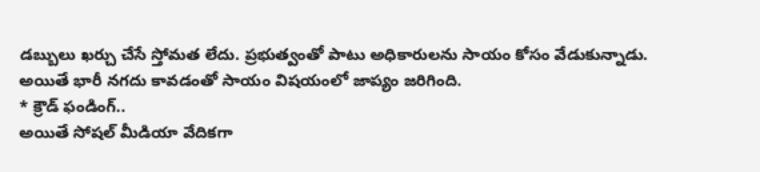డబ్బులు ఖర్చు చేసే స్తోమత లేదు. ప్రభుత్వంతో పాటు అధికారులను సాయం కోసం వేడుకున్నాడు. అయితే భారీ నగదు కావడంతో సాయం విషయంలో జాప్యం జరిగింది.
* క్రౌడ్ ఫండింగ్..
అయితే సోషల్ మీడియా వేదికగా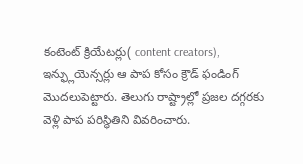కంటెంట్ క్రియేటర్లు( content creators), ఇన్ఫ్లుయెన్సర్లు ఆ పాప కోసం క్రౌడ్ ఫండింగ్ మొదలుపెట్టారు. తెలుగు రాష్ట్రాల్లో ప్రజల దగ్గరకు వెళ్లి పాప పరిస్థితిని వివరించారు.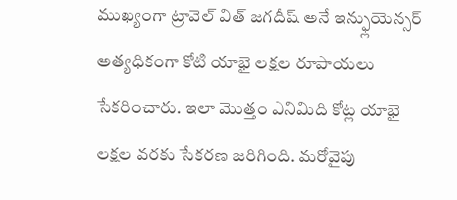ముఖ్యంగా ట్రావెల్ విత్ జగదీష్ అనే ఇన్ఫ్లుయెన్సర్ అత్యధికంగా కోటి యాభై లక్షల రూపాయలు సేకరించారు. ఇలా మొత్తం ఎనిమిది కోట్ల యాభై లక్షల వరకు సేకరణ జరిగింది. మరోవైపు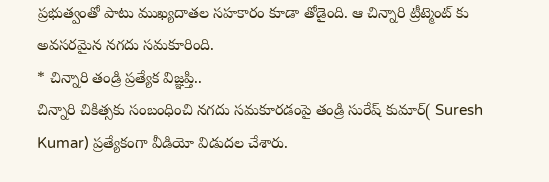ప్రభుత్వంతో పాటు ముఖ్యదాతల సహకారం కూడా తోడైంది. ఆ చిన్నారి ట్రీట్మెంట్ కు అవసరమైన నగదు సమకూరింది.
* చిన్నారి తండ్రి ప్రత్యేక విజ్ఞప్తి..
చిన్నారి చికిత్సకు సంబంధించి నగదు సమకూరడంపై తండ్రి సురేష్ కుమార్( Suresh Kumar) ప్రత్యేకంగా వీడియో విడుదల చేశారు.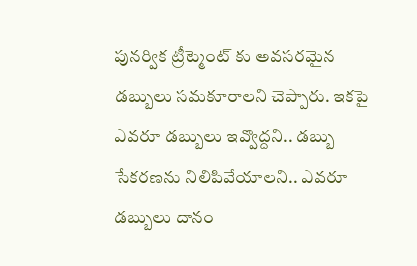పునర్విక ట్రీట్మెంట్ కు అవసరమైన డబ్బులు సమకూరాలని చెప్పారు. ఇకపై ఎవరూ డబ్బులు ఇవ్వొద్దని.. డబ్బు సేకరణను నిలిపివేయాలని.. ఎవరూ డబ్బులు దానం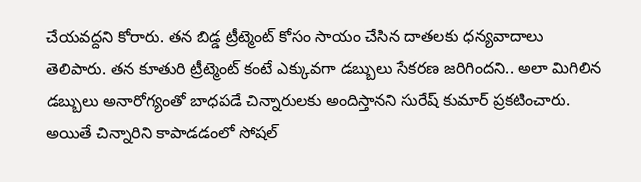చేయవద్దని కోరారు. తన బిడ్డ ట్రీట్మెంట్ కోసం సాయం చేసిన దాతలకు ధన్యవాదాలు తెలిపారు. తన కూతురి ట్రీట్మెంట్ కంటే ఎక్కువగా డబ్బులు సేకరణ జరిగిందని.. అలా మిగిలిన డబ్బులు అనారోగ్యంతో బాధపడే చిన్నారులకు అందిస్తానని సురేష్ కుమార్ ప్రకటించారు. అయితే చిన్నారిని కాపాడడంలో సోషల్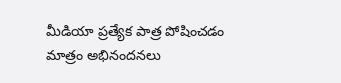మీడియా ప్రత్యేక పాత్ర పోషించడం మాత్రం అభినందనలు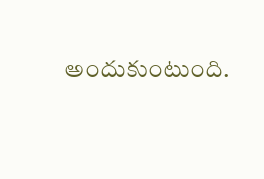అందుకుంటుంది.